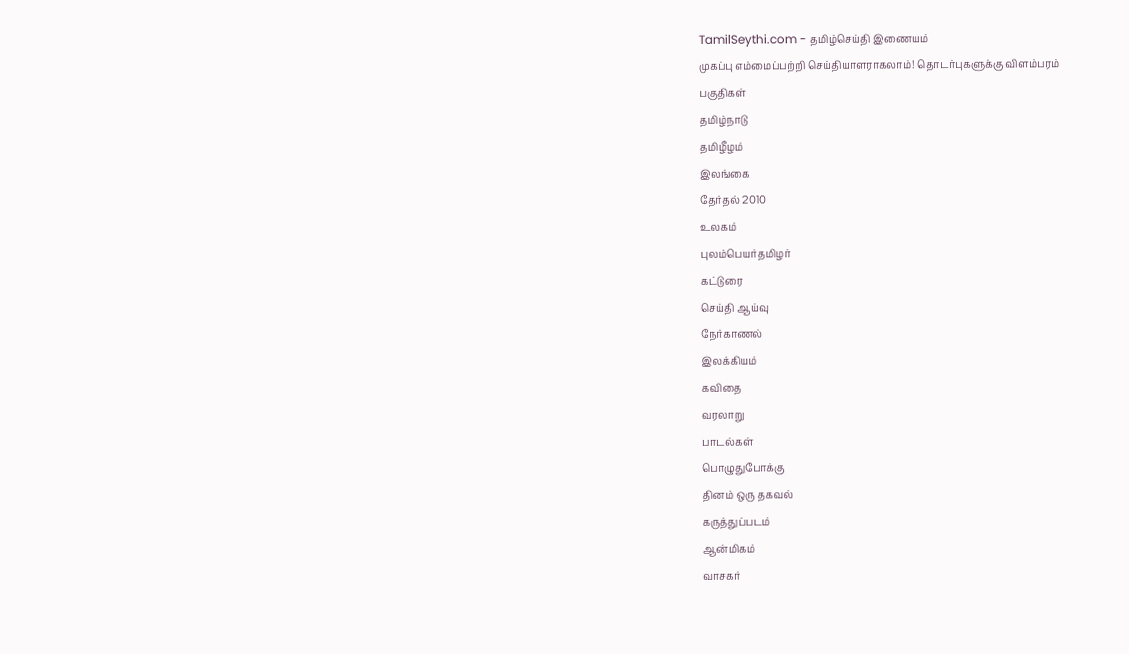TamilSeythi.com - தமிழ்செய்தி இணையம்
முகப்பு எம்மைப்பற்றி செய்தியாளராகலாம்! தொடர்புகளுக்கு விளம்பரம்
பகுதிகள்
தமிழ்நாடு
தமிழீழம்
இலங்கை
தேர்தல் 2010
உலகம்
புலம்பெயர்தமிழர்
கட்டுரை
செய்தி ஆய்வு
நேர்காணல்
இலக்கியம்
கவிதை
வரலாறு
பாடல்கள்
பொழுதுபோக்கு
தினம் ஒரு தகவல்
கருத்துப்படம்
ஆ‌ன்‌மிக‌ம்
வாசகர்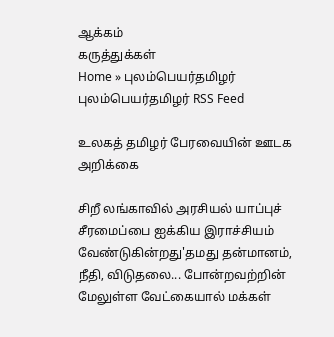ஆக்கம்
கருத்துக்கள்
Home » புலம்பெயர்தமிழர் புலம்பெயர்தமிழர் RSS Feed

உலகத் தமிழர் பேரவையின் ஊடக அறிக்கை

சிறீ லங்காவில் அரசியல் யாப்புச் சீரமைப்பை ஐக்கிய இராச்சியம் வேண்டுகின்றது'தமது தன்மானம், நீதி, விடுதலை... போன்றவற்றின் மேலுள்ள வேட்கையால் மக்கள்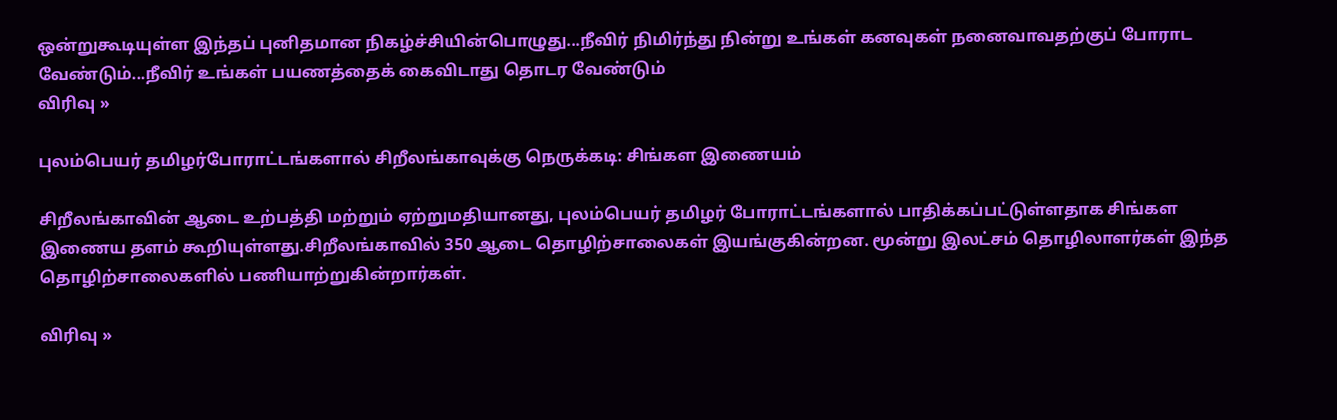ஒன்றுகூடியுள்ள இந்தப் புனிதமான நிகழ்ச்சியின்பொழுது...நீவிர் நிமிர்ந்து நின்று உங்கள் கனவுகள் நனைவாவதற்குப் போராட வேண்டும்...நீவிர் உங்கள் பயணத்தைக் கைவிடாது தொடர வேண்டும்
விரிவு »

புலம்பெயர் தமிழர்போராட்டங்களால் சிறீலங்காவுக்கு நெருக்கடி: சிங்கள இணையம்

சிறீலங்காவின் ஆடை உற்பத்தி மற்றும் ஏற்றுமதியானது, புலம்பெயர் தமிழர் போராட்டங்களால் பாதிக்கப்பட்டுள்ளதாக சிங்கள இணைய தளம் கூறியுள்ளது.சிறீலங்காவில் 350 ஆடை தொழிற்சாலைகள் இயங்குகின்றன. மூன்று இலட்சம் தொழிலாளர்கள் இந்த தொழிற்சாலைகளில் பணியாற்றுகின்றார்கள்.

விரிவு »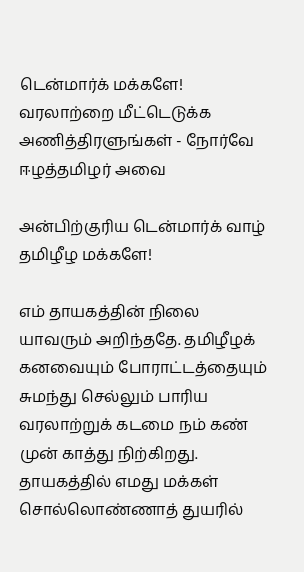டென்மார்க் மக்களே! வரலாற்றை மீட்டெடுக்க அணித்திரளுங்கள் - நோர்வே ஈழத்தமிழர் அவை

அன்பிற்குரிய டென்மார்க் வாழ் தமிழீழ மக்களே!

எம் தாயகத்தின் நிலை யாவரும் அறிந்ததே. தமிழீழக் கனவையும் போராட்டத்தையும் சுமந்து செல்லும் பாரிய வரலாற்றுக் கடமை நம் கண் முன் காத்து நிற்கிறது. தாயகத்தில் எமது மக்கள் சொல்லொண்ணாத் துயரில்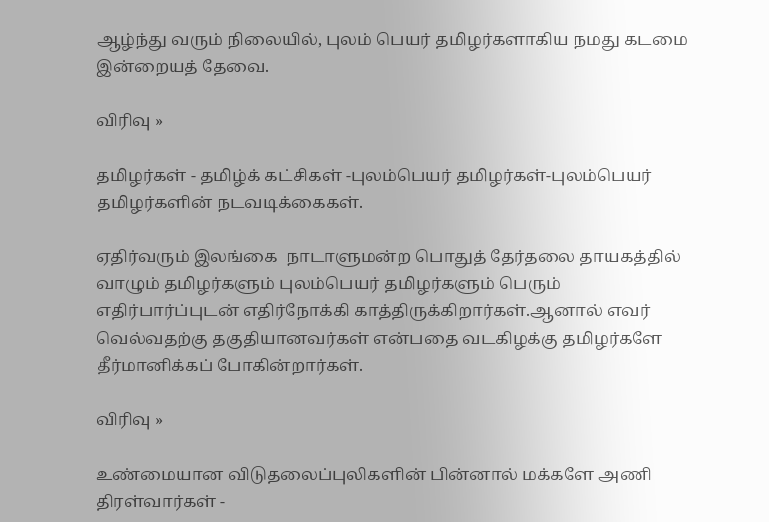ஆழ்ந்து வரும் நிலையில், புலம் பெயர் தமிழர்களாகிய நமது கடமை இன்றையத் தேவை.

விரிவு »

தமிழர்கள் - தமிழ்க் கட்சிகள் -புலம்பெயர் தமிழர்கள்-புலம்பெயர் தமிழர்களின் நடவடிக்கைகள்.

ஏதிர்வரும் இலங்கை  நாடாளுமன்ற பொதுத் தேர்தலை தாயகத்தில் வாழும் தமிழர்களும் புலம்பெயர் தமிழர்களும் பெரும் எதிர்பார்ப்புடன் எதிர்நோக்கி காத்திருக்கிறார்கள்.ஆனால் எவர் வெல்வதற்கு தகுதியானவர்கள் என்பதை வடகிழக்கு தமிழர்களே தீர்மானிக்கப் போகின்றார்கள்.

விரிவு »

உண்மையான விடுதலைப்புலிகளின் பின்னால் மக்களே அணி திரள்வார்கள் -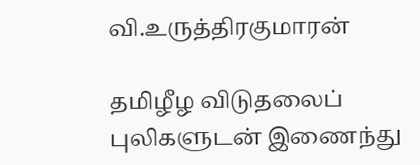வி.உருத்திரகுமாரன்

தமிழீழ விடுதலைப் புலிகளுடன் இணைந்து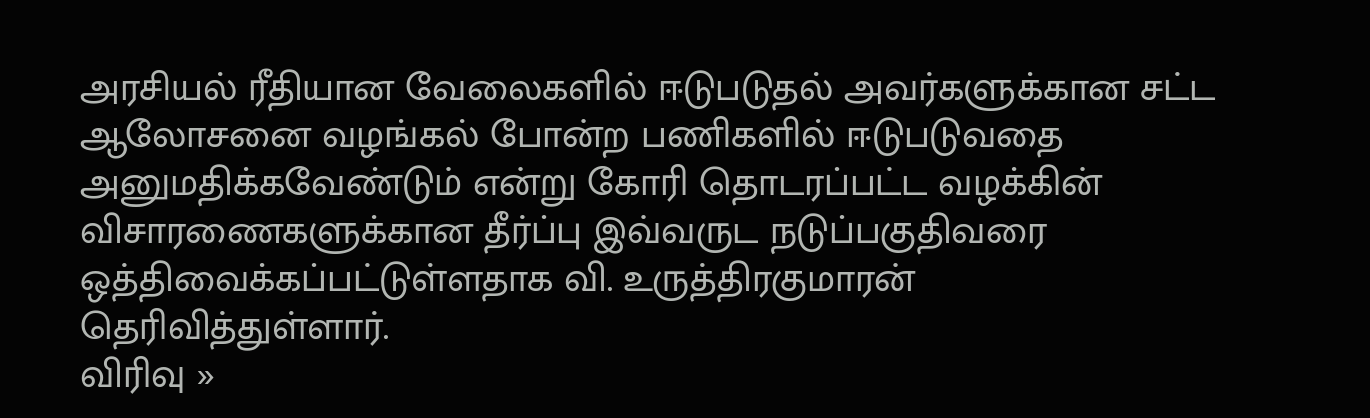அரசியல் ரீதியான வேலைகளில் ஈடுபடுதல் அவர்களுக்கான சட்ட ஆலோசனை வழங்கல் போன்ற பணிகளில் ஈடுபடுவதை அனுமதிக்கவேண்டும் என்று கோரி தொடரப்பட்ட வழக்கின் விசாரணைகளுக்கான தீர்ப்பு இவ்வருட நடுப்பகுதிவரை ஒத்திவைக்கப்பட்டுள்ளதாக வி. உருத்திரகுமாரன் தெரிவித்துள்ளார்.
விரிவு »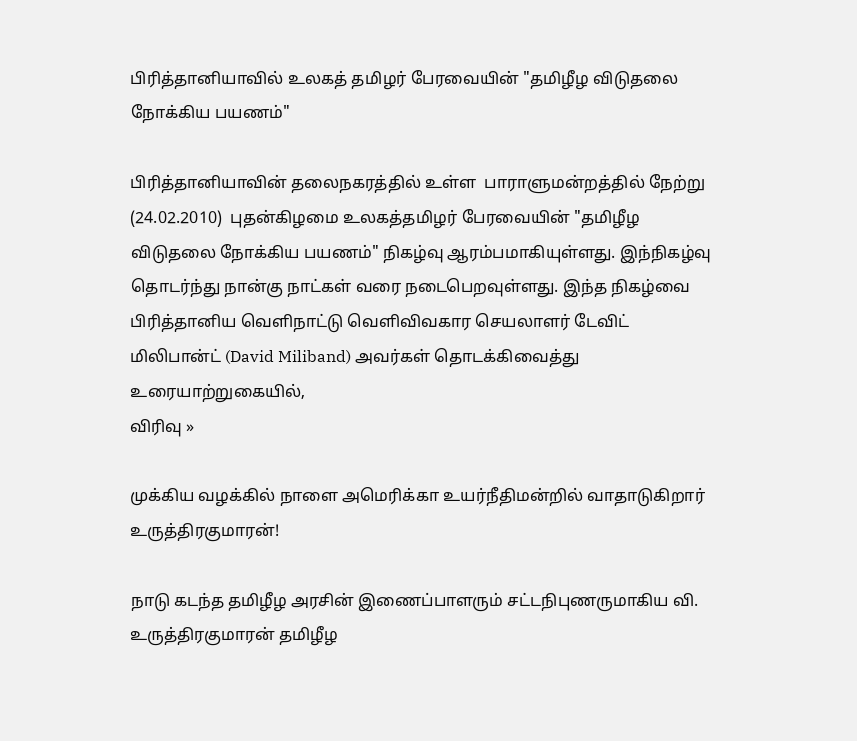பிரித்தானியாவில் உலகத் தமிழர் பேரவையின் "தமிழீழ விடுதலை நோக்கிய பயணம்"

பிரித்தானியாவின் தலைநகரத்தில் உள்ள  பாராளுமன்றத்தில் நேற்று (24.02.2010)  புதன்கிழமை உலகத்தமிழர் பேரவையின் "தமிழீழ விடுதலை நோக்கிய பயணம்" நிகழ்வு ஆரம்பமாகியுள்ளது. இந்நிகழ்வு தொடர்ந்து நான்கு நாட்கள் வரை நடைபெறவுள்ளது. இந்த நிகழ்வை பிரித்தானிய வெளிநாட்டு வெளிவிவகார செயலாளர் டேவிட் மிலிபான்ட் (David Miliband) அவர்கள் தொடக்கிவைத்து உரையாற்றுகையில்,
விரிவு »

முக்கிய வழக்கில் நாளை அமெரிக்கா உயர்நீதிமன்றில் வாதாடுகிறார் உருத்திரகுமாரன்!

நாடு கடந்த தமிழீழ அரசின் இணைப்பாளரும் சட்டநிபுணருமாகிய வி. உருத்திரகுமாரன் தமிழீழ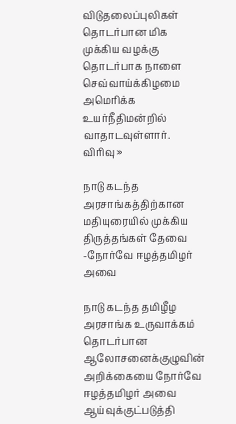விடுதலைப்புலிகள் தொடர்பான மிக முக்கிய வழக்கு தொடர்பாக நாளை செவ்வாய்க்கிழமை அமெரிக்க உயர்நீதிமன்றில் வாதாடவுள்ளார்.
விரிவு »

நாடு கடந்த அரசாங்கத்திற்கான மதியுரையில் முக்கிய திருத்தங்கள் தேவை -நோர்வே ஈழத்தமிழர் அவை

நாடு கடந்த தமிழீழ அரசாங்க உருவாக்கம் தொடர்பான ஆலோசனைக்குழுவின் அறிக்கையை நோர்வே ஈழத்தமிழர் அவை ஆய்வுக்குட்படுத்தி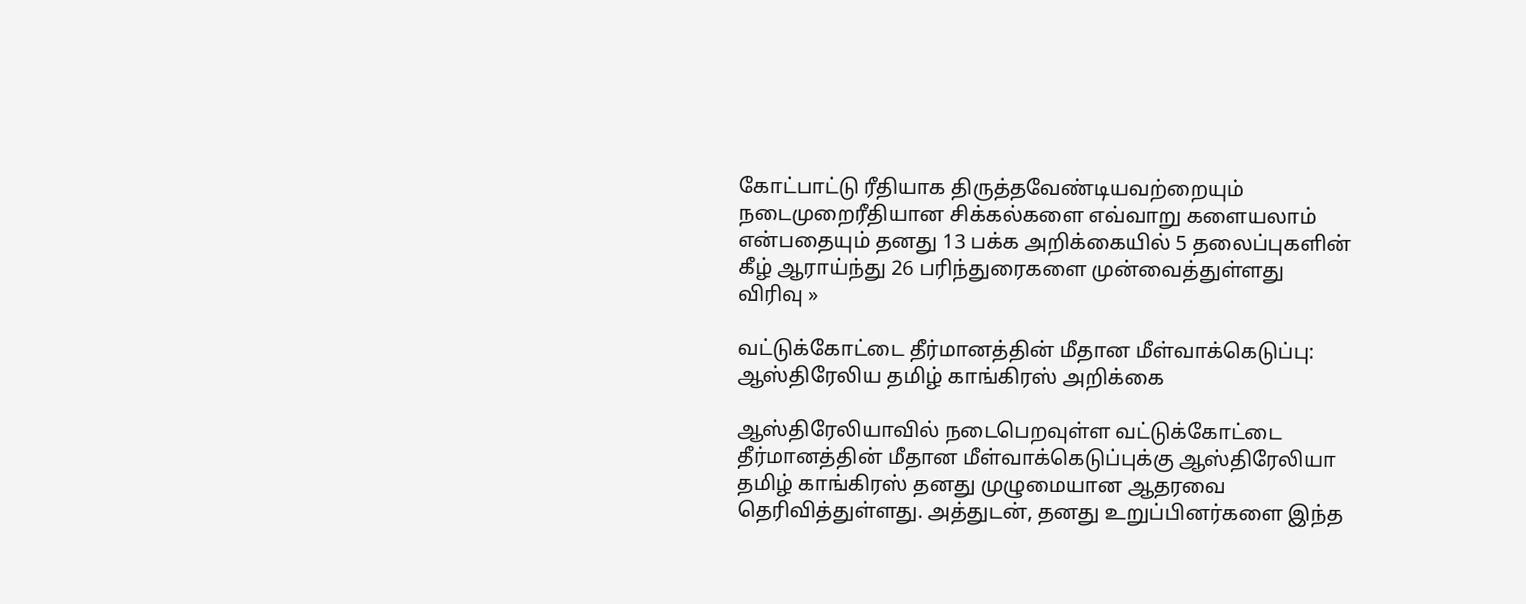கோட்பாட்டு ரீதியாக திருத்தவேண்டியவற்றையும் நடைமுறைரீதியான சிக்கல்களை எவ்வாறு களையலாம் என்பதையும் தனது 13 பக்க அறிக்கையில் 5 தலைப்புகளின் கீழ் ஆராய்ந்து 26 பரிந்துரைகளை முன்வைத்துள்ளது
விரிவு »

வட்டுக்கோட்டை தீர்மானத்தின் மீதான மீள்வாக்கெடுப்பு: ஆஸ்திரேலிய தமிழ் காங்கிரஸ் அறிக்கை

ஆஸ்திரேலியாவில் நடைபெறவுள்ள வட்டுக்கோட்டை தீர்மானத்தின் மீதான மீள்வாக்கெடுப்புக்கு ஆஸ்திரேலியா தமிழ் காங்கிரஸ் தனது முழுமையான ஆதரவை தெரிவித்துள்ளது. அத்துடன், தனது உறுப்பினர்களை இந்த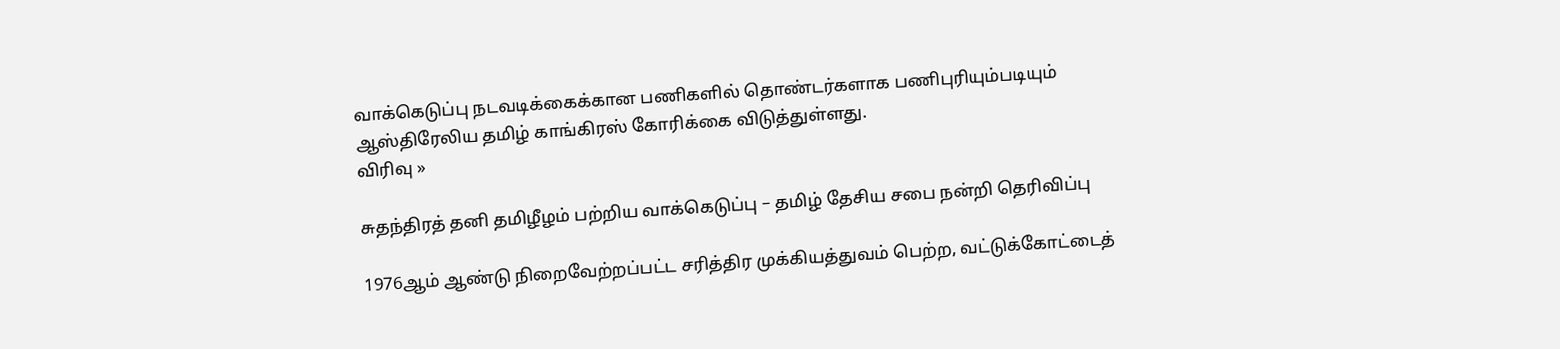வாக்கெடுப்பு நடவடிக்கைக்கான பணிகளில் தொண்டர்களாக பணிபுரியும்படியும் ஆஸ்திரேலிய தமிழ் காங்கிரஸ் கோரிக்கை விடுத்துள்ளது.
விரிவு »

சுதந்திரத் தனி தமிழீழம் பற்றிய வாக்கெடுப்பு – தமிழ் தேசிய சபை நன்றி தெரிவிப்பு

1976ஆம் ஆண்டு நிறைவேற்றப்பட்ட சரித்திர முக்கியத்துவம் பெற்ற, வட்டுக்கோட்டைத்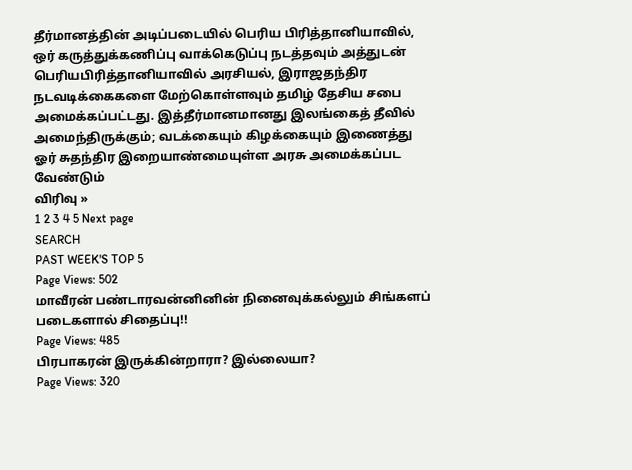தீர்மானத்தின் அடிப்படையில் பெரிய பிரித்தானியாவில், ஒர் கருத்துக்கணிப்பு வாக்கெடுப்பு நடத்தவும் அத்துடன் பெரியபிரித்தானியாவில் அரசியல், இராஜதந்திர நடவடிக்கைகளை மேற்கொள்ளவும் தமிழ் தேசிய சபை அமைக்கப்பட்டது. இத்தீர்மானமானது இலங்கைத் தீவில் அமைந்திருக்கும்; வடக்கையும் கிழக்கையும் இணைத்து ஓர் சுதந்திர இறையாண்மையுள்ள அரசு அமைக்கப்பட வேண்டும்
விரிவு »
1 2 3 4 5 Next page
SEARCH
PAST WEEK'S TOP 5
Page Views: 502
மாவீரன் பண்டாரவன்னினின் நினைவுக்கல்லும் சிங்களப் படைகளால் சிதைப்பு!!
Page Views: 485
பிரபாகரன் இருக்கின்றாரா? இல்லையா?
Page Views: 320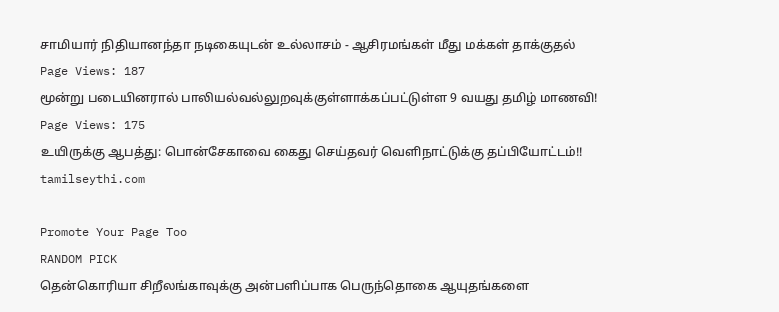சாமியார் நிதியானந்தா நடிகையுடன் உல்லாசம் - ஆசிரமங்கள் மீது மக்கள் தாக்குதல்
Page Views: 187
மூன்று படையினரால் பாலியல்வல்லுறவுக்குள்ளாக்கப்பட்டுள்ள 9 வயது தமிழ் மாணவி!
Page Views: 175
உயிருக்கு ஆபத்து: பொன்சேகாவை கைது செய்தவர் வெளிநாட்டுக்கு தப்பியோட்டம்!!
tamilseythi.com

Promote Your Page Too
RANDOM PICK
தென்கொரியா சிறீலங்காவுக்கு அன்பளிப்பாக பெருந்தொகை ஆயுதங்களை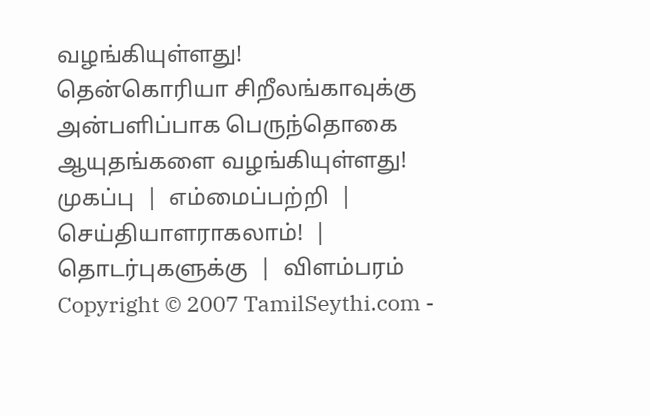வழங்கியுள்ளது!
தென்கொரியா சிறீலங்காவுக்கு அன்பளிப்பாக பெருந்தொகை ஆயுதங்களை வழங்கியுள்ளது!
முகப்பு  |  எம்மைப்பற்றி  |  செய்தியாளராகலாம்!  |  தொடர்புகளுக்கு  |  விளம்பரம்
Copyright © 2007 TamilSeythi.com -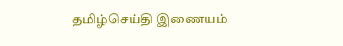தமிழ்செய்தி இணையம்